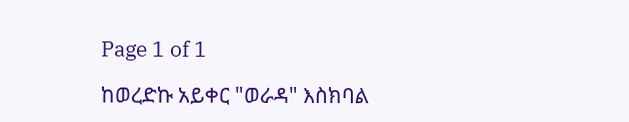Page 1 of 1

ከወረድኩ አይቀር "ወራዳ" እስክባል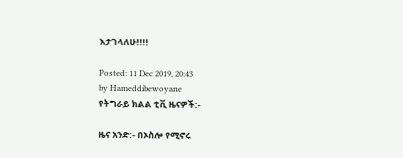እታገላለሁ!!!!

Posted: 11 Dec 2019, 20:43
by Hameddibewoyane
የትግራይ ክልል ቲቪ ዜናዎች:-

ዜና አንድ:- በኦስሎ የሚኖሩ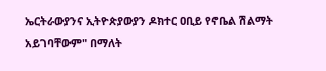ኤርትራውያንና ኢትዮጵያውያን ዶክተር ዐቢይ የኖቤል ሽልማት አይገባቸውም" በማለት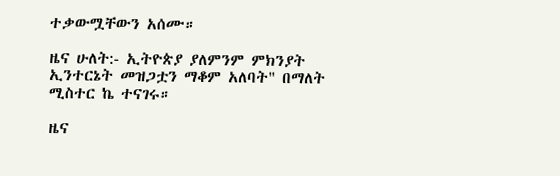ተቃውሟቸውን አሰሙ።

ዜና ሁለት:- ኢትዮጵያ ያለምንም ምክንያት ኢንተርኔት መዝጋቷን ማቆም አለባት" በማለት ሚስተር ኬ ተናገሩ።

ዜና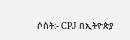ሶስት:- CPJ በኢትዮጵያ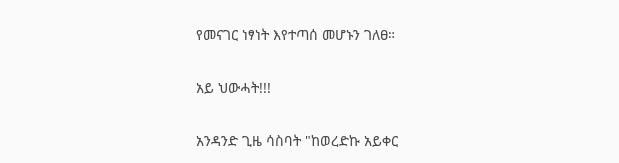የመናገር ነፃነት እየተጣሰ መሆኑን ገለፀ።

አይ ህውሓት!!!

አንዳንድ ጊዜ ሳስባት "ከወረድኩ አይቀር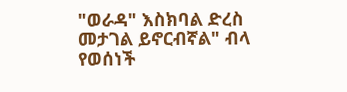"ወራዳ" እስክባል ድረስ መታገል ይኖርብኛል" ብላ የወሰነች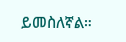ይመስለኛል።